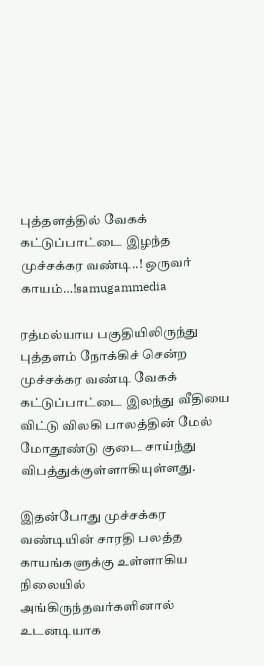புத்தளத்தில் வேகக் கட்டுப்பாட்டை இழந்த முச்சக்கர வண்டி..! ஒருவர் காயம்…!samugammedia

ரத்மல்யாய பகுதியிலிருந்து புத்தளம் நோக்கிச் சென்ற முச்சக்கர வண்டி வேகக் கட்டுப்பாட்டை இலந்து வீதியை விட்டு விலகி பாலத்தின் மேல் மோதூண்டு குடை சாய்ந்து விபத்துக்குள்ளாகியுள்ளது.

இதன்போது முச்சக்கர வண்டியின் சாரதி பலத்த காயங்களுக்கு உள்ளாகிய நிலையில் அங்கிருந்தவர்களினால் உடனடியாக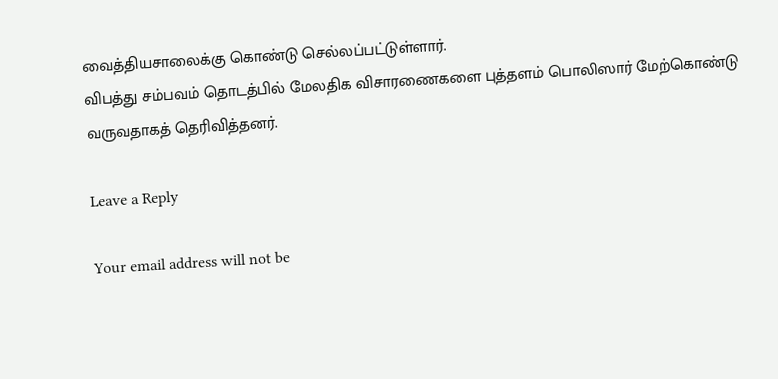வைத்தியசாலைக்கு கொண்டு செல்லப்பட்டுள்ளார்.
விபத்து சம்பவம் தொடத்பில் மேலதிக விசாரணைகளை புத்தளம் பொலிஸார் மேற்கொண்டு வருவதாகத் தெரிவித்தனர்.

Leave a Reply

Your email address will not be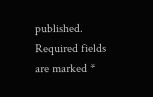published. Required fields are marked *